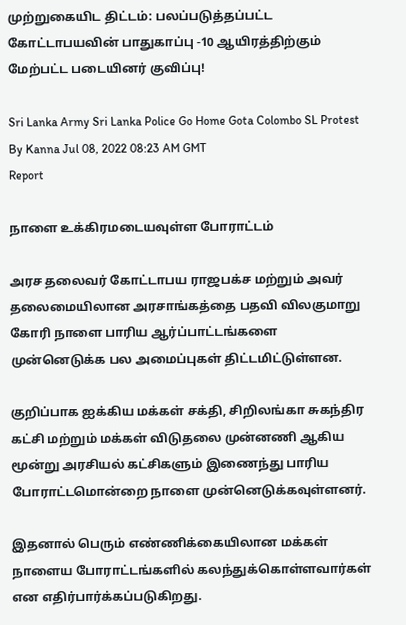முற்றுகையிட திட்டம்: பலப்படுத்தப்பட்ட கோட்டாபயவின் பாதுகாப்பு -10 ஆயிரத்திற்கும் மேற்பட்ட படையினர் குவிப்பு!

Sri Lanka Army Sri Lanka Police Go Home Gota Colombo SL Protest
By Kanna Jul 08, 2022 08:23 AM GMT
Report

நாளை உக்கிரமடையவுள்ள போராட்டம்

அரச தலைவர் கோட்டாபய ராஜபக்ச மற்றும் அவர் தலைமையிலான அரசாங்கத்தை பதவி விலகுமாறு கோரி நாளை பாரிய ஆர்ப்பாட்டங்களை முன்னெடுக்க பல அமைப்புகள் திட்டமிட்டுள்ளன.

குறிப்பாக ஐக்கிய மக்கள் சக்தி, சிறிலங்கா சுகந்திர கட்சி மற்றும் மக்கள் விடுதலை முன்னணி ஆகிய மூன்று அரசியல் கட்சிகளும் இணைந்து பாரிய போராட்டமொன்றை நாளை முன்னெடுக்கவுள்ளனர்.

இதனால் பெரும் எண்ணிக்கையிலான மக்கள் நாளைய போராட்டங்களில் கலந்துக்கொள்ளவார்கள் என எதிர்பார்க்கப்படுகிறது.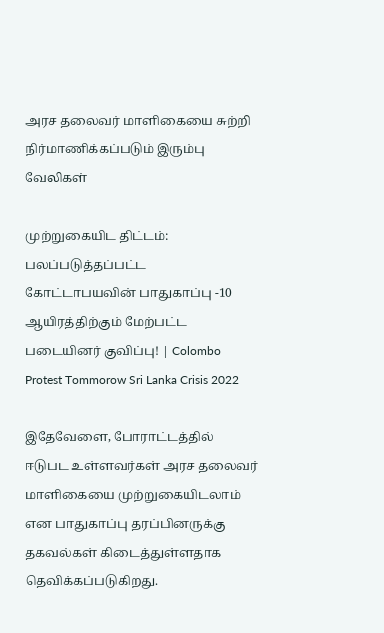அரச தலைவர் மாளிகையை சுற்றி நிர்மாணிக்கப்படும் இரும்பு வேலிகள்

முற்றுகையிட திட்டம்: பலப்படுத்தப்பட்ட கோட்டாபயவின் பாதுகாப்பு -10 ஆயிரத்திற்கும் மேற்பட்ட படையினர் குவிப்பு! | Colombo Protest Tommorow Sri Lanka Crisis 2022

இதேவேளை, போராட்டத்தில் ஈடுபட உள்ளவர்கள் அரச தலைவர் மாளிகையை முற்றுகையிடலாம் என பாதுகாப்பு தரப்பினருக்கு தகவல்கள் கிடைத்துள்ளதாக தெவிக்கப்படுகிறது.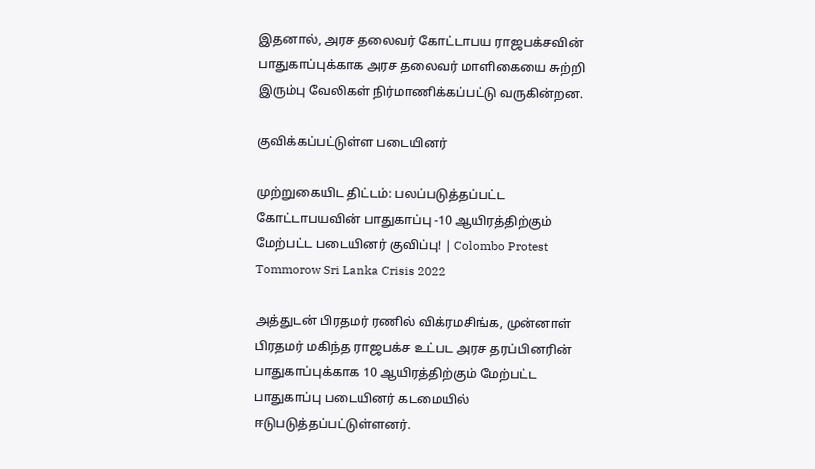இதனால், அரச தலைவர் கோட்டாபய ராஜபக்சவின் பாதுகாப்புக்காக அரச தலைவர் மாளிகையை சுற்றி இரும்பு வேலிகள் நிர்மாணிக்கப்பட்டு வருகின்றன.

குவிக்கப்பட்டுள்ள படையினர்

முற்றுகையிட திட்டம்: பலப்படுத்தப்பட்ட கோட்டாபயவின் பாதுகாப்பு -10 ஆயிரத்திற்கும் மேற்பட்ட படையினர் குவிப்பு! | Colombo Protest Tommorow Sri Lanka Crisis 2022

அத்துடன் பிரதமர் ரணில் விக்ரமசிங்க, முன்னாள் பிரதமர் மகிந்த ராஜபக்ச உட்பட அரச தரப்பினரின் பாதுகாப்புக்காக 10 ஆயிரத்திற்கும் மேற்பட்ட பாதுகாப்பு படையினர் கடமையில் ஈடுபடுத்தப்பட்டுள்ளனர்.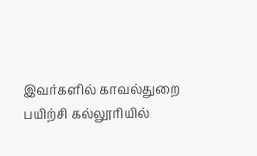இவர்களில் காவல்துறை பயிற்சி கல்லூரியில்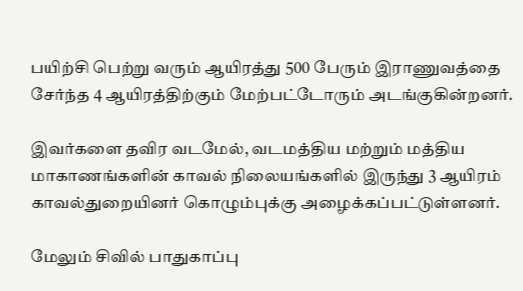பயிற்சி பெற்று வரும் ஆயிரத்து 500 பேரும் இராணுவத்தை சேர்ந்த 4 ஆயிரத்திற்கும் மேற்பட்டோரும் அடங்குகின்றனர்.

இவர்களை தவிர வடமேல், வடமத்திய மற்றும் மத்திய மாகாணங்களின் காவல் நிலையங்களில் இருந்து 3 ஆயிரம் காவல்துறையினர் கொழும்புக்கு அழைக்கப்பட்டுள்ளனர்.

மேலும் சிவில் பாதுகாப்பு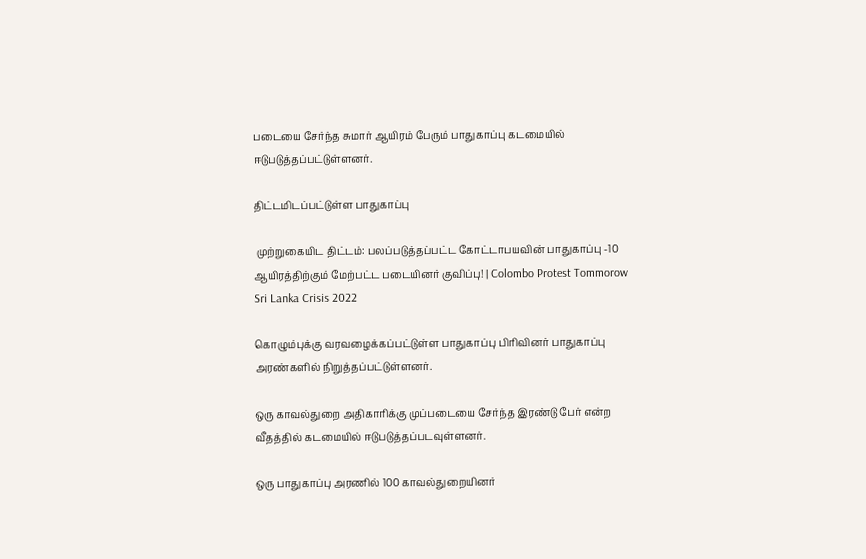படையை சேர்ந்த சுமார் ஆயிரம் பேரும் பாதுகாப்பு கடமையில் ஈடுபடுத்தப்பட்டுள்ளனர்.

திட்டமிடப்பட்டுள்ள பாதுகாப்பு

 முற்றுகையிட திட்டம்: பலப்படுத்தப்பட்ட கோட்டாபயவின் பாதுகாப்பு -10 ஆயிரத்திற்கும் மேற்பட்ட படையினர் குவிப்பு! | Colombo Protest Tommorow Sri Lanka Crisis 2022

கொழும்புக்கு வரவழைக்கப்பட்டுள்ள பாதுகாப்பு பிரிவினர் பாதுகாப்பு அரண்களில் நிறுத்தப்பட்டுள்ளனர்.

ஒரு காவல்துறை அதிகாரிக்கு முப்படையை சேர்ந்த இரண்டு பேர் என்ற வீதத்தில் கடமையில் ஈடுபடுத்தப்படவுள்ளனர்.

ஒரு பாதுகாப்பு அரணில் 100 காவல்துறையினர்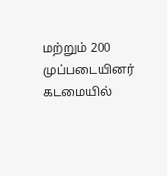மற்றும் 200 முப்படையினர் கடமையில்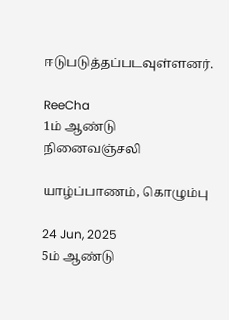ஈடுபடுத்தப்படவுள்ளனர்.

ReeCha
1ம் ஆண்டு நினைவஞ்சலி

யாழ்ப்பாணம், கொழும்பு

24 Jun, 2025
5ம் ஆண்டு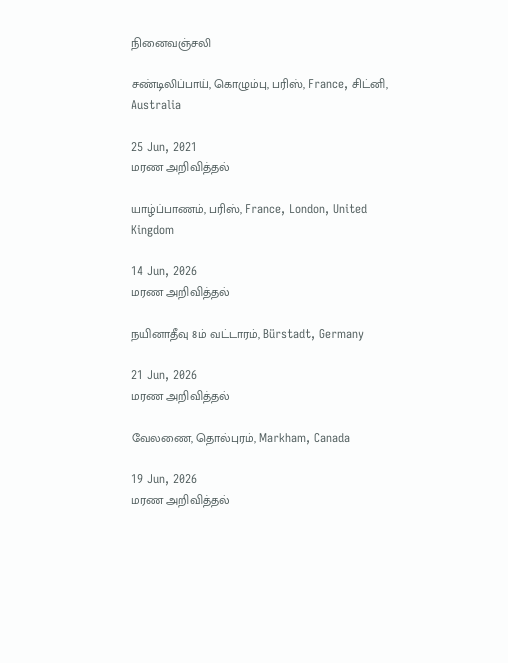நினைவஞ்சலி

சண்டிலிப்பாய், கொழும்பு, பரிஸ், France, சிட்னி, Australia

25 Jun, 2021
மரண அறிவித்தல்

யாழ்ப்பாணம், பரிஸ், France, London, United Kingdom

14 Jun, 2026
மரண அறிவித்தல்

நயினாதீவு 8ம் வட்டாரம், Bürstadt, Germany

21 Jun, 2026
மரண அறிவித்தல்

வேலணை, தொல்புரம், Markham, Canada

19 Jun, 2026
மரண அறிவித்தல்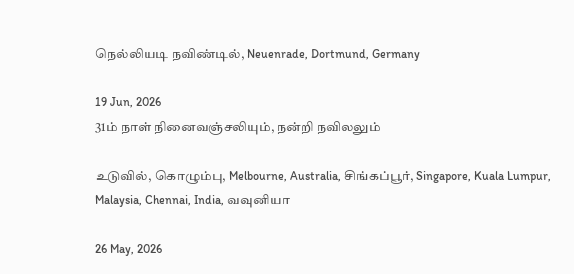நெல்லியடி நவிண்டில், Neuenrade, Dortmund, Germany

19 Jun, 2026
31ம் நாள் நினைவஞ்சலியும், நன்றி நவிலலும்

உடுவில், கொழும்பு, Melbourne, Australia, சிங்கப்பூர், Singapore, Kuala Lumpur, Malaysia, Chennai, India, வவுனியா

26 May, 2026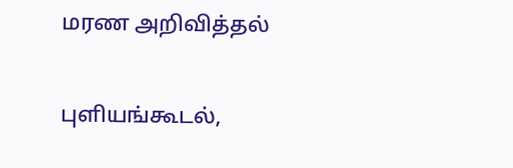மரண அறிவித்தல்

புளியங்கூடல்,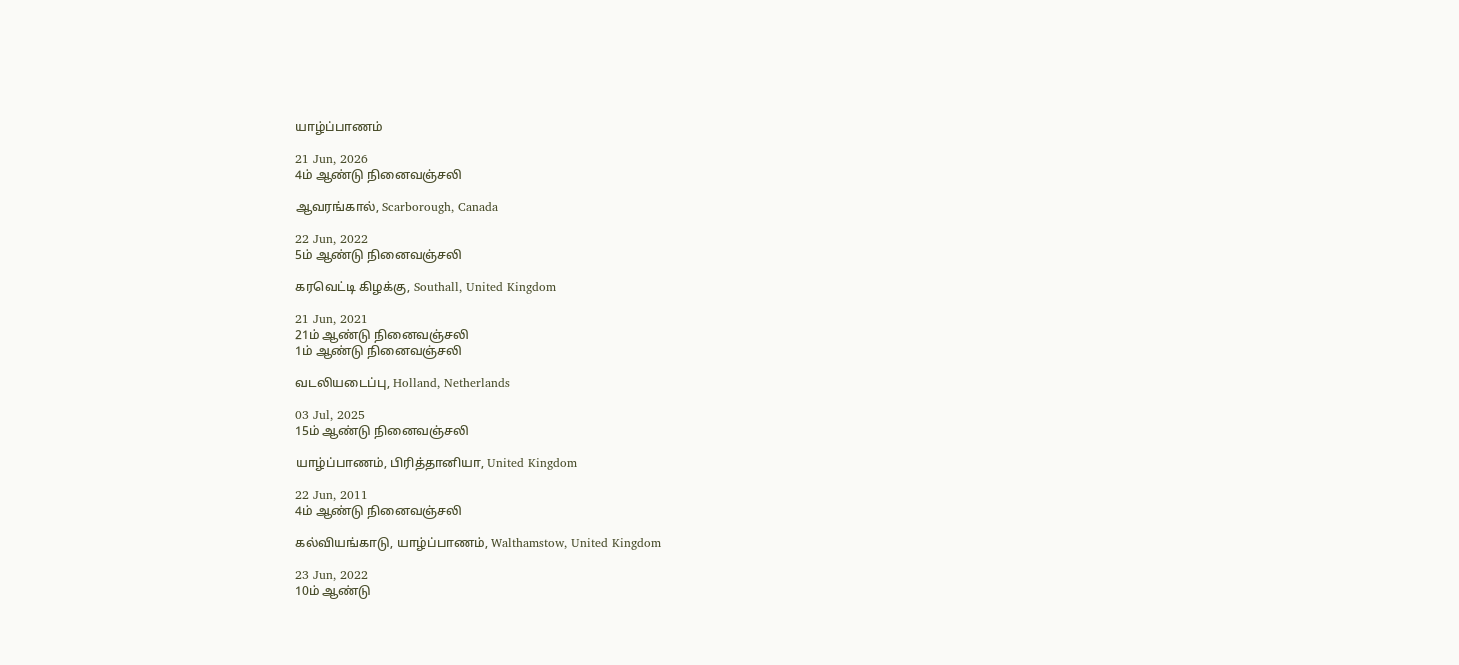யாழ்ப்பாணம்

21 Jun, 2026
4ம் ஆண்டு நினைவஞ்சலி

ஆவரங்கால், Scarborough, Canada

22 Jun, 2022
5ம் ஆண்டு நினைவஞ்சலி

கரவெட்டி கிழக்கு, Southall, United Kingdom

21 Jun, 2021
21ம் ஆண்டு நினைவஞ்சலி
1ம் ஆண்டு நினைவஞ்சலி

வடலியடைப்பு, Holland, Netherlands

03 Jul, 2025
15ம் ஆண்டு நினைவஞ்சலி

யாழ்ப்பாணம், பிரித்தானியா, United Kingdom

22 Jun, 2011
4ம் ஆண்டு நினைவஞ்சலி

கல்வியங்காடு, யாழ்ப்பாணம், Walthamstow, United Kingdom

23 Jun, 2022
10ம் ஆண்டு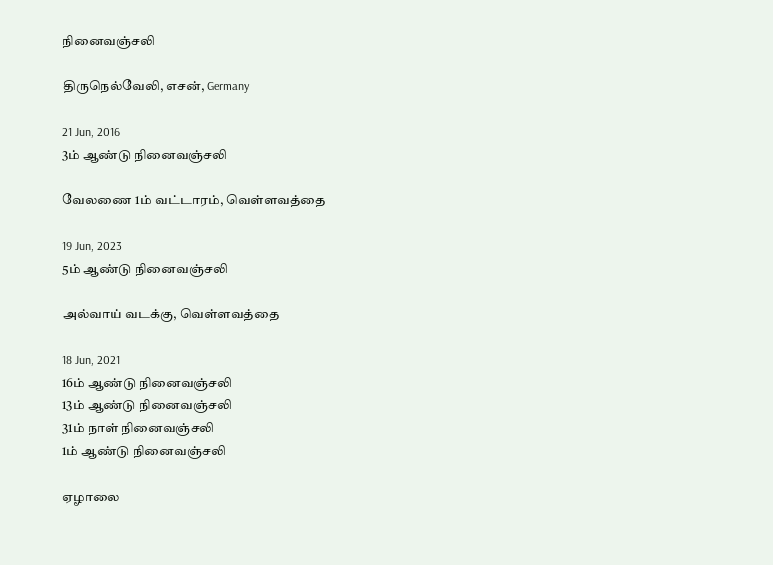நினைவஞ்சலி

திருநெல்வேலி, எசன், Germany

21 Jun, 2016
3ம் ஆண்டு நினைவஞ்சலி

வேலணை 1ம் வட்டாரம், வெள்ளவத்தை

19 Jun, 2023
5ம் ஆண்டு நினைவஞ்சலி

அல்வாய் வடக்கு, வெள்ளவத்தை

18 Jun, 2021
16ம் ஆண்டு நினைவஞ்சலி
13ம் ஆண்டு நினைவஞ்சலி
31ம் நாள் நினைவஞ்சலி
1ம் ஆண்டு நினைவஞ்சலி

ஏழாலை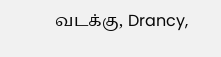வடக்கு, Drancy,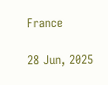France

28 Jun, 2025